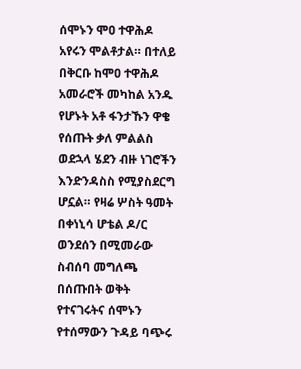ሰሞኑን ሞዐ ተዋሕዶ አየሩን ሞልቶታል። በተለይ በቅርቡ ከሞዐ ተዋሕዶ አመራሮች መካከል አንዱ የሆኑት አቶ ፋንታኹን ዋቄ የሰጡት ቃለ ምልልስ ወደኋላ ሄደን ብዙ ነገሮችን እንድንዳስስ የሚያስደርግ ሆኗል። የዛሬ ሦስት ዓመት በቀነኒሳ ሆቴል ዶ/ር ወንደሰን በሚመራው ስብሰባ መግለጫ በሰጡበት ወቅት የተናገሩትና ሰሞኑን የተሰማውን ጉዳይ ባጭሩ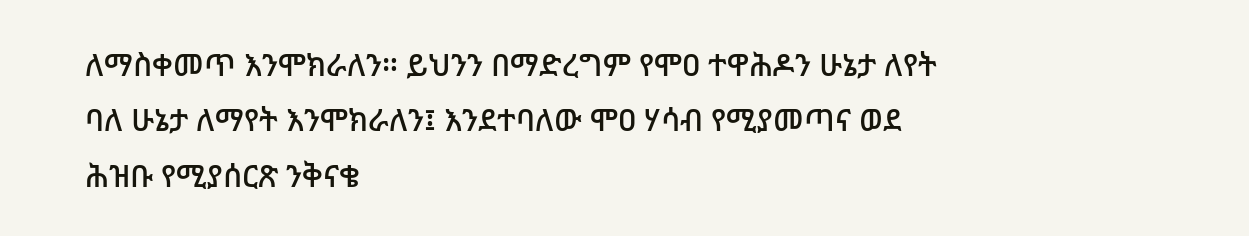ለማስቀመጥ እንሞክራለን። ይህንን በማድረግም የሞዐ ተዋሕዶን ሁኔታ ለየት ባለ ሁኔታ ለማየት እንሞክራለን፤ እንደተባለው ሞዐ ሃሳብ የሚያመጣና ወደ ሕዝቡ የሚያሰርጽ ንቅናቄ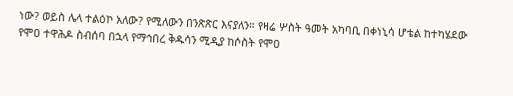ነው? ወይስ ሌላ ተልዕኮ አለው? የሚለውን በንጽጽር እናያለን። የዛሬ ሦስት ዓመት አካባቢ በቀነኒሳ ሆቴል ከተካሄደው የሞዐ ተዋሕዶ ስብሰባ በኋላ የማኅበረ ቅዱሳን ሚዲያ ከሶስት የሞዐ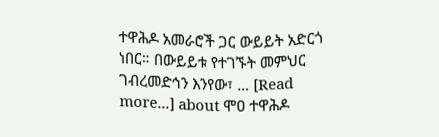ተዋሕዶ አመራሮች ጋር ውይይት አድርጎ ነበር። በውይይቱ የተገኙት መምህር ገብረመድኅን እንየው፣ … [Read more...] about ሞዐ ተዋሕዶ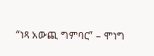“ነጻ አውጪ ግምባር” – ሞነግ